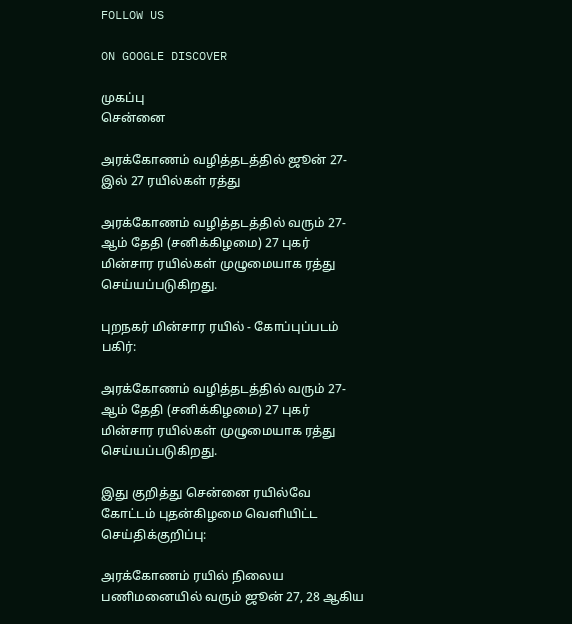FOLLOW US

ON GOOGLE DISCOVER

முகப்பு
சென்னை

அரக்கோணம் வழித்தடத்தில் ஜூன் 27-இல் 27 ரயில்கள் ரத்து

அரக்கோணம் வழித்தடத்தில் வரும் 27- ஆம் தேதி (சனிக்கிழமை) 27 புகர் மின்சார ரயில்கள் முழுமையாக ரத்து செய்யப்படுகிறது.

புறநகர் மின்சார ரயில் - கோப்புப்படம்
பகிர்:

அரக்கோணம் வழித்தடத்தில் வரும் 27- ஆம் தேதி (சனிக்கிழமை) 27 புகர் மின்சார ரயில்கள் முழுமையாக ரத்து செய்யப்படுகிறது.

இது குறித்து சென்னை ரயில்வே கோட்டம் புதன்கிழமை வெளியிட்ட செய்திக்குறிப்பு:

அரக்கோணம் ரயில் நிலைய பணிமனையில் வரும் ஜூன் 27, 28 ஆகிய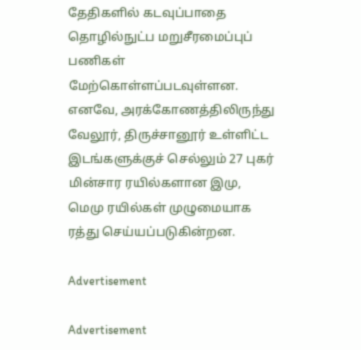தேதிகளில் கடவுப்பாதை தொழில்நுட்ப மறுசீரமைப்புப் பணிகள் மேற்கொள்ளப்படவுள்ளன. எனவே, அரக்கோணத்திலிருந்து வேலூர், திருச்சானூர் உள்ளிட்ட இடங்களுக்குச் செல்லும் 27 புகர் மின்சார ரயில்களான இமு, மெமு ரயில்கள் முழுமையாக ரத்து செய்யப்படுகின்றன.

Advertisement

Advertisement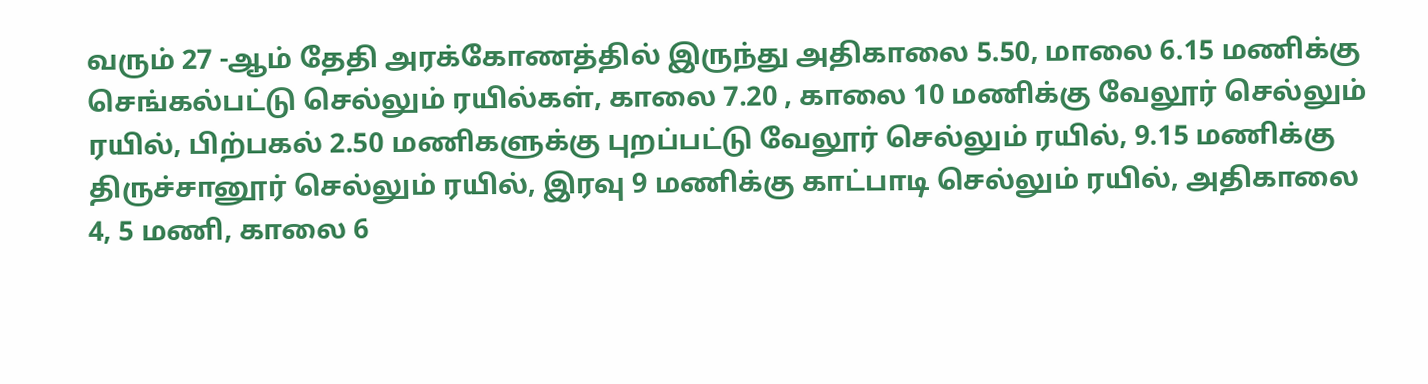வரும் 27 -ஆம் தேதி அரக்கோணத்தில் இருந்து அதிகாலை 5.50, மாலை 6.15 மணிக்கு செங்கல்பட்டு செல்லும் ரயில்கள், காலை 7.20 , காலை 10 மணிக்கு வேலூர் செல்லும் ரயில், பிற்பகல் 2.50 மணிகளுக்கு புறப்பட்டு வேலூர் செல்லும் ரயில், 9.15 மணிக்கு திருச்சானூர் செல்லும் ரயில், இரவு 9 மணிக்கு காட்பாடி செல்லும் ரயில், அதிகாலை 4, 5 மணி, காலை 6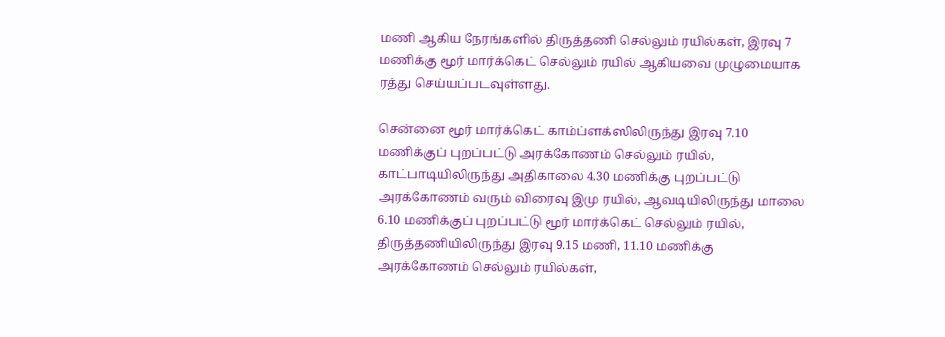மணி ஆகிய நேரங்களில் திருத்தணி செல்லும் ரயில்கள், இரவு 7 மணிக்கு மூர் மார்க்கெட் செல்லும் ரயில் ஆகியவை முழுமையாக ரத்து செய்யப்படவுள்ளது.

சென்னை மூர் மார்க்கெட் காம்ப்ளக்ஸிலிருந்து இரவு 7.10 மணிக்குப் புறப்பட்டு அரக்கோணம் செல்லும் ரயில், காட்பாடியிலிருந்து அதிகாலை 4.30 மணிக்கு புறப்பட்டு அரக்கோணம் வரும் விரைவு இமு ரயில், ஆவடியிலிருந்து மாலை 6.10 மணிக்குப் புறப்பட்டு மூர் மார்க்கெட் செல்லும் ரயில், திருத்தணியிலிருந்து இரவு 9.15 மணி, 11.10 மணிக்கு அரக்கோணம் செல்லும் ரயில்கள்,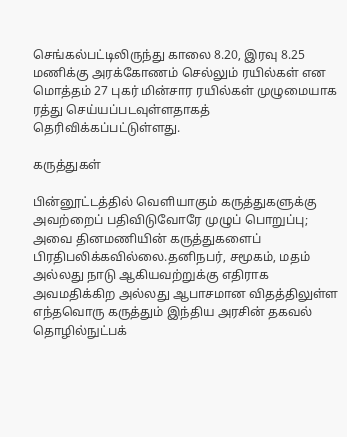செங்கல்பட்டிலிருந்து காலை 8.20, இரவு 8.25 மணிக்கு அரக்கோணம் செல்லும் ரயில்கள் என மொத்தம் 27 புகர் மின்சார ரயில்கள் முழுமையாக ரத்து செய்யப்படவுள்ளதாகத் தெரிவிக்கப்பட்டுள்ளது.

கருத்துகள்

பின்னூட்டத்தில் வெளியாகும் கருத்துகளுக்கு அவற்றைப் பதிவிடுவோரே முழுப் பொறுப்பு; அவை தினமணியின் கருத்துகளைப் பிரதிபலிக்கவில்லை.தனிநபர், சமூகம், மதம் அல்லது நாடு ஆகியவற்றுக்கு எதிராக அவமதிக்கிற அல்லது ஆபாசமான விதத்திலுள்ள எந்தவொரு கருத்தும் இந்திய அரசின் தகவல் தொழில்நுட்பக்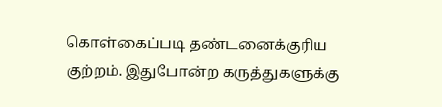கொள்கைப்படி தண்டனைக்குரிய குற்றம். இதுபோன்ற கருத்துகளுக்கு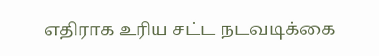எதிராக உரிய சட்ட நடவடிக்கை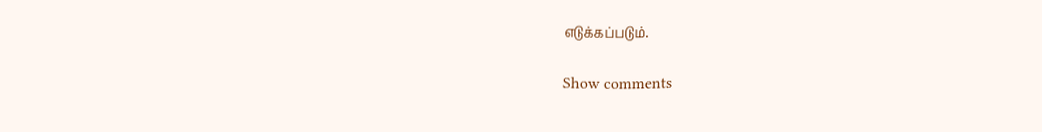எடுக்கப்படும்.

Show comments